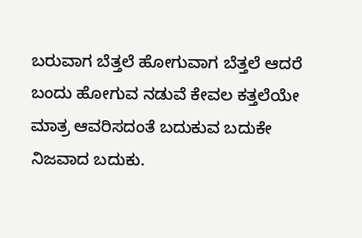ಬರುವಾಗ ಬೆತ್ತಲೆ ಹೋಗುವಾಗ ಬೆತ್ತಲೆ ಆದರೆ ಬಂದು ಹೋಗುವ ನಡುವೆ ಕೇವಲ ಕತ್ತಲೆಯೇ ಮಾತ್ರ ಆವರಿಸದಂತೆ ಬದುಕುವ ಬದುಕೇ ನಿಜವಾದ ಬದುಕು.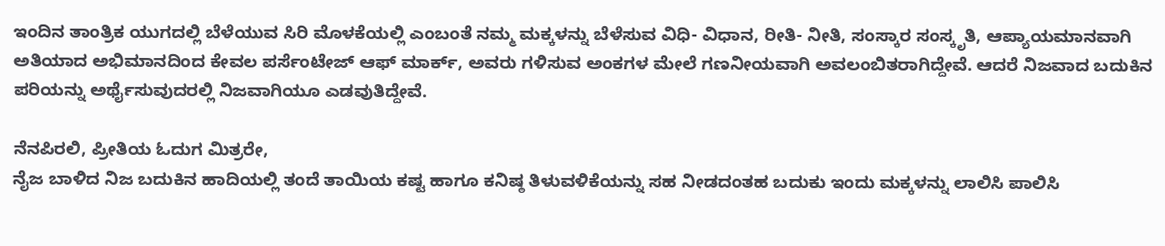ಇಂದಿನ ತಾಂತ್ರಿಕ ಯುಗದಲ್ಲಿ ಬೆಳೆಯುವ ಸಿರಿ ಮೊಳಕೆಯಲ್ಲಿ ಎಂಬಂತೆ ನಮ್ಮ ಮಕ್ಕಳನ್ನು ಬೆಳೆಸುವ ವಿಧಿ- ವಿಧಾನ, ರೀತಿ- ನೀತಿ, ಸಂಸ್ಕಾರ ಸಂಸ್ಕೃತಿ, ಆಪ್ಯಾಯಮಾನವಾಗಿ ಅತಿಯಾದ ಅಭಿಮಾನದಿಂದ ಕೇವಲ ಪರ್ಸೆಂಟೇಜ್ ಆಫ್ ಮಾರ್ಕ್, ಅವರು ಗಳಿಸುವ ಅಂಕಗಳ ಮೇಲೆ ಗಣನೀಯವಾಗಿ ಅವಲಂಬಿತರಾಗಿದ್ದೇವೆ. ಆದರೆ ನಿಜವಾದ ಬದುಕಿನ ಪರಿಯನ್ನು ಅರ್ಥೈಸುವುದರಲ್ಲಿ ನಿಜವಾಗಿಯೂ ಎಡವುತಿದ್ದೇವೆ.

ನೆನಪಿರಲಿ, ಪ್ರೀತಿಯ ಓದುಗ ಮಿತ್ರರೇ,
ನೈಜ ಬಾಳಿದ ನಿಜ ಬದುಕಿನ ಹಾದಿಯಲ್ಲಿ ತಂದೆ ತಾಯಿಯ ಕಷ್ಟ ಹಾಗೂ ಕನಿಷ್ಠ ತಿಳುವಳಿಕೆಯನ್ನು ಸಹ ನೀಡದಂತಹ ಬದುಕು ಇಂದು ಮಕ್ಕಳನ್ನು ಲಾಲಿಸಿ ಪಾಲಿಸಿ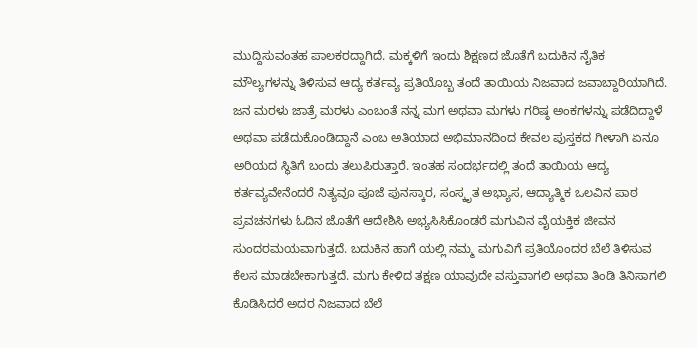ಮುದ್ದಿಸುವಂತಹ ಪಾಲಕರದ್ದಾಗಿದೆ. ಮಕ್ಕಳಿಗೆ ಇಂದು ಶಿಕ್ಷಣದ ಜೊತೆಗೆ ಬದುಕಿನ ನೈತಿಕ ಮೌಲ್ಯಗಳನ್ನು ತಿಳಿಸುವ ಆದ್ಯ ಕರ್ತವ್ಯ ಪ್ರತಿಯೊಬ್ಬ ತಂದೆ ತಾಯಿಯ ನಿಜವಾದ ಜವಾಬ್ದಾರಿಯಾಗಿದೆ. ಜನ ಮರಳು ಜಾತ್ರೆ ಮರಳು ಎಂಬಂತೆ ನನ್ನ ಮಗ ಅಥವಾ ಮಗಳು ಗರಿಷ್ಠ ಅಂಕಗಳನ್ನು ಪಡೆದಿದ್ದಾಳೆ ಅಥವಾ ಪಡೆದುಕೊಂಡಿದ್ದಾನೆ ಎಂಬ ಅತಿಯಾದ ಅಭಿಮಾನದಿಂದ ಕೇವಲ ಪುಸ್ತಕದ ಗೀಳಾಗಿ ಏನೂ ಅರಿಯದ ಸ್ಥಿತಿಗೆ ಬಂದು ತಲುಪಿರುತ್ತಾರೆ. ಇಂತಹ ಸಂದರ್ಭದಲ್ಲಿ ತಂದೆ ತಾಯಿಯ ಆದ್ಯ ಕರ್ತವ್ಯವೇನೆಂದರೆ ನಿತ್ಯವೂ ಪೂಜೆ ಪುನಸ್ಕಾರ, ಸಂಸ್ಕೃತ ಅಭ್ಯಾಸ, ಆದ್ಯಾತ್ಮಿಕ ಒಲವಿನ ಪಾಠ ಪ್ರವಚನಗಳು ಓದಿನ ಜೊತೆಗೆ ಆದೇಶಿಸಿ ಅಭ್ಯಸಿಸಿಕೊಂಡರೆ ಮಗುವಿನ ವೈಯಕ್ತಿಕ ಜೀವನ ಸುಂದರಮಯವಾಗುತ್ತದೆ. ಬದುಕಿನ ಹಾಗೆ ಯಲ್ಲಿ ನಮ್ಮ ಮಗುವಿಗೆ ಪ್ರತಿಯೊಂದರ ಬೆಲೆ ತಿಳಿಸುವ ಕೆಲಸ ಮಾಡಬೇಕಾಗುತ್ತದೆ. ಮಗು ಕೇಳಿದ ತಕ್ಷಣ ಯಾವುದೇ ವಸ್ತುವಾಗಲಿ ಅಥವಾ ತಿಂಡಿ ತಿನಿಸಾಗಲಿ ಕೊಡಿಸಿದರೆ ಅದರ ನಿಜವಾದ ಬೆಲೆ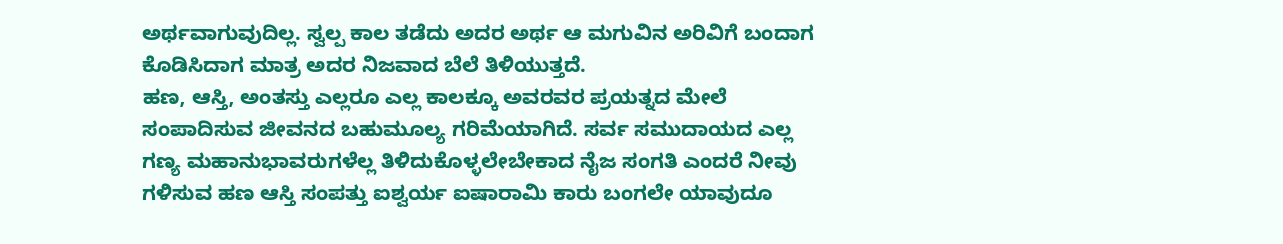ಅರ್ಥವಾಗುವುದಿಲ್ಲ. ಸ್ವಲ್ಪ ಕಾಲ ತಡೆದು ಅದರ ಅರ್ಥ ಆ ಮಗುವಿನ ಅರಿವಿಗೆ ಬಂದಾಗ ಕೊಡಿಸಿದಾಗ ಮಾತ್ರ ಅದರ ನಿಜವಾದ ಬೆಲೆ ತಿಳಿಯುತ್ತದೆ.
ಹಣ, ಆಸ್ತಿ, ಅಂತಸ್ತು ಎಲ್ಲರೂ ಎಲ್ಲ ಕಾಲಕ್ಕೂ ಅವರವರ ಪ್ರಯತ್ನದ ಮೇಲೆ ಸಂಪಾದಿಸುವ ಜೀವನದ ಬಹುಮೂಲ್ಯ ಗರಿಮೆಯಾಗಿದೆ. ಸರ್ವ ಸಮುದಾಯದ ಎಲ್ಲ ಗಣ್ಯ ಮಹಾನುಭಾವರುಗಳೆಲ್ಲ ತಿಳಿದುಕೊಳ್ಳಲೇಬೇಕಾದ ನೈಜ ಸಂಗತಿ ಎಂದರೆ ನೀವು ಗಳಿಸುವ ಹಣ ಆಸ್ತಿ ಸಂಪತ್ತು ಐಶ್ವರ್ಯ ಐಷಾರಾಮಿ ಕಾರು ಬಂಗಲೇ ಯಾವುದೂ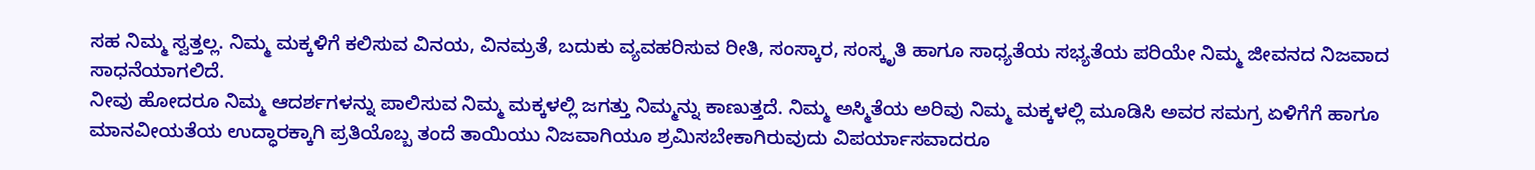ಸಹ ನಿಮ್ಮ ಸ್ವತ್ತಲ್ಲ. ನಿಮ್ಮ ಮಕ್ಕಳಿಗೆ ಕಲಿಸುವ ವಿನಯ, ವಿನಮ್ರತೆ, ಬದುಕು ವ್ಯವಹರಿಸುವ ರೀತಿ, ಸಂಸ್ಕಾರ, ಸಂಸ್ಕೃತಿ ಹಾಗೂ ಸಾಧ್ಯತೆಯ ಸಭ್ಯತೆಯ ಪರಿಯೇ ನಿಮ್ಮ ಜೀವನದ ನಿಜವಾದ ಸಾಧನೆಯಾಗಲಿದೆ.
ನೀವು ಹೋದರೂ ನಿಮ್ಮ ಆದರ್ಶಗಳನ್ನು ಪಾಲಿಸುವ ನಿಮ್ಮ ಮಕ್ಕಳಲ್ಲಿ ಜಗತ್ತು ನಿಮ್ಮನ್ನು ಕಾಣುತ್ತದೆ. ನಿಮ್ಮ ಅಸ್ಮಿತೆಯ ಅರಿವು ನಿಮ್ಮ ಮಕ್ಕಳಲ್ಲಿ ಮೂಡಿಸಿ ಅವರ ಸಮಗ್ರ ಏಳಿಗೆಗೆ ಹಾಗೂ ಮಾನವೀಯತೆಯ ಉದ್ಧಾರಕ್ಕಾಗಿ ಪ್ರತಿಯೊಬ್ಬ ತಂದೆ ತಾಯಿಯು ನಿಜವಾಗಿಯೂ ಶ್ರಮಿಸಬೇಕಾಗಿರುವುದು ವಿಪರ್ಯಾಸವಾದರೂ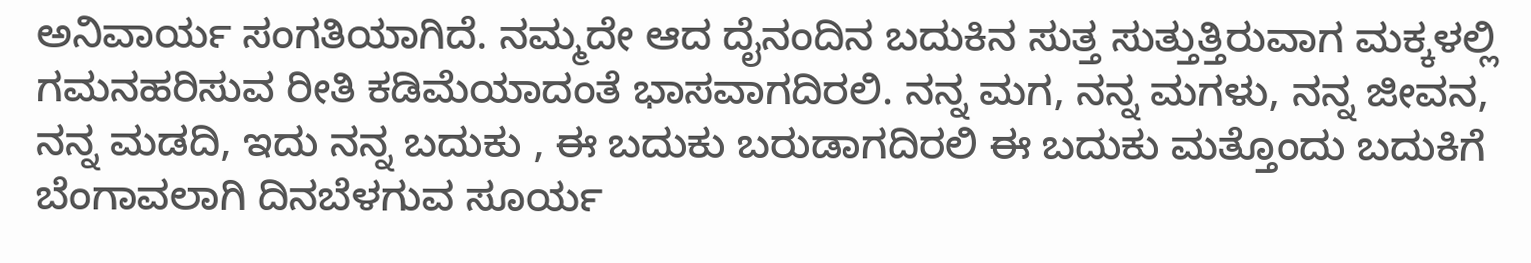ಅನಿವಾರ್ಯ ಸಂಗತಿಯಾಗಿದೆ. ನಮ್ಮದೇ ಆದ ದೈನಂದಿನ ಬದುಕಿನ ಸುತ್ತ ಸುತ್ತುತ್ತಿರುವಾಗ ಮಕ್ಕಳಲ್ಲಿ ಗಮನಹರಿಸುವ ರೀತಿ ಕಡಿಮೆಯಾದಂತೆ ಭಾಸವಾಗದಿರಲಿ. ನನ್ನ ಮಗ, ನನ್ನ ಮಗಳು, ನನ್ನ ಜೀವನ, ನನ್ನ ಮಡದಿ, ಇದು ನನ್ನ ಬದುಕು , ಈ ಬದುಕು ಬರುಡಾಗದಿರಲಿ ಈ ಬದುಕು ಮತ್ತೊಂದು ಬದುಕಿಗೆ ಬೆಂಗಾವಲಾಗಿ ದಿನಬೆಳಗುವ ಸೂರ್ಯ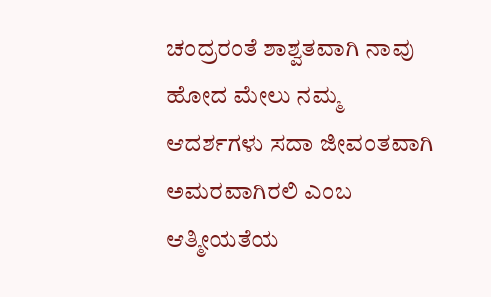ಚಂದ್ರರಂತೆ ಶಾಶ್ವತವಾಗಿ ನಾವು ಹೋದ ಮೇಲು ನಮ್ಮ ಆದರ್ಶಗಳು ಸದಾ ಜೀವಂತವಾಗಿ ಅಮರವಾಗಿರಲಿ ಎಂಬ ಆತ್ಮೀಯತೆಯ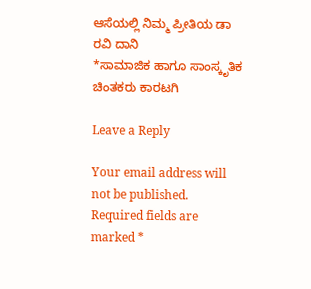ಆಸೆಯಲ್ಲಿ ನಿಮ್ಮ ಪ್ರೀತಿಯ ಡಾ ರವಿ ದಾನಿ
*ಸಾಮಾಜಿಕ ಹಾಗೂ ಸಾಂಸ್ಕೃತಿಕ ಚಿಂತಕರು ಕಾರಟಗಿ

Leave a Reply

Your email address will not be published. Required fields are marked *